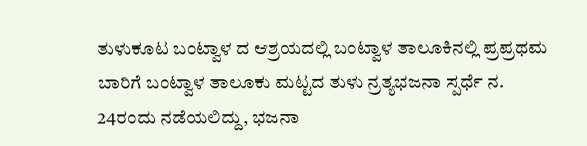ತುಳುಕೂಟ ಬಂಟ್ವಾಳ ದ ಆಶ್ರಯದಲ್ಲಿ ಬಂಟ್ವಾಳ ತಾಲೂಕಿನಲ್ಲಿ ಪ್ರಪ್ರಥಮ ಬಾರಿಗೆ ಬಂಟ್ವಾಳ ತಾಲೂಕು ಮಟ್ಟದ ತುಳು ನ್ರತ್ಯಭಜನಾ ಸ್ಪರ್ಧೆ ನ. 24ರಂದು ನಡೆಯಲಿದ್ದು, ಭಜನಾ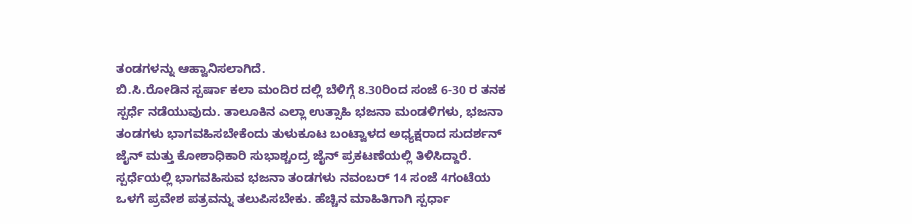ತಂಡಗಳನ್ನು ಆಹ್ವಾನಿಸಲಾಗಿದೆ.
ಬಿ.ಸಿ.ರೋಡಿನ ಸ್ಪರ್ಷಾ ಕಲಾ ಮಂದಿರ ದಲ್ಲಿ ಬೆಳಿಗ್ಗೆ 8.30ರಿಂದ ಸಂಜೆ 6-30 ರ ತನಕ ಸ್ಪರ್ಧೆ ನಡೆಯುವುದು. ತಾಲೂಕಿನ ಎಲ್ಲಾ ಉತ್ಸಾಹಿ ಭಜನಾ ಮಂಡಳಿಗಳು, ಭಜನಾ ತಂಡಗಳು ಭಾಗವಹಿಸಬೇಕೆಂದು ತುಳುಕೂಟ ಬಂಟ್ವಾಳದ ಅಧ್ಯಕ್ಷರಾದ ಸುದರ್ಶನ್ ಜೈನ್ ಮತ್ತು ಕೋಶಾಧಿಕಾರಿ ಸುಭಾಶ್ಚಂದ್ರ ಜೈನ್ ಪ್ರಕಟಣೆಯಲ್ಲಿ ತಿಳಿಸಿದ್ದಾರೆ. ಸ್ಪರ್ಧೆಯಲ್ಲಿ ಭಾಗವಹಿಸುವ ಭಜನಾ ತಂಡಗಳು ನವಂಬರ್ 14 ಸಂಜೆ 4ಗಂಟೆಯ ಒಳಗೆ ಪ್ರವೇಶ ಪತ್ರವನ್ನು ತಲುಪಿಸಬೇಕು. ಹೆಚ್ಚಿನ ಮಾಹಿತಿಗಾಗಿ ಸ್ಪರ್ಧಾ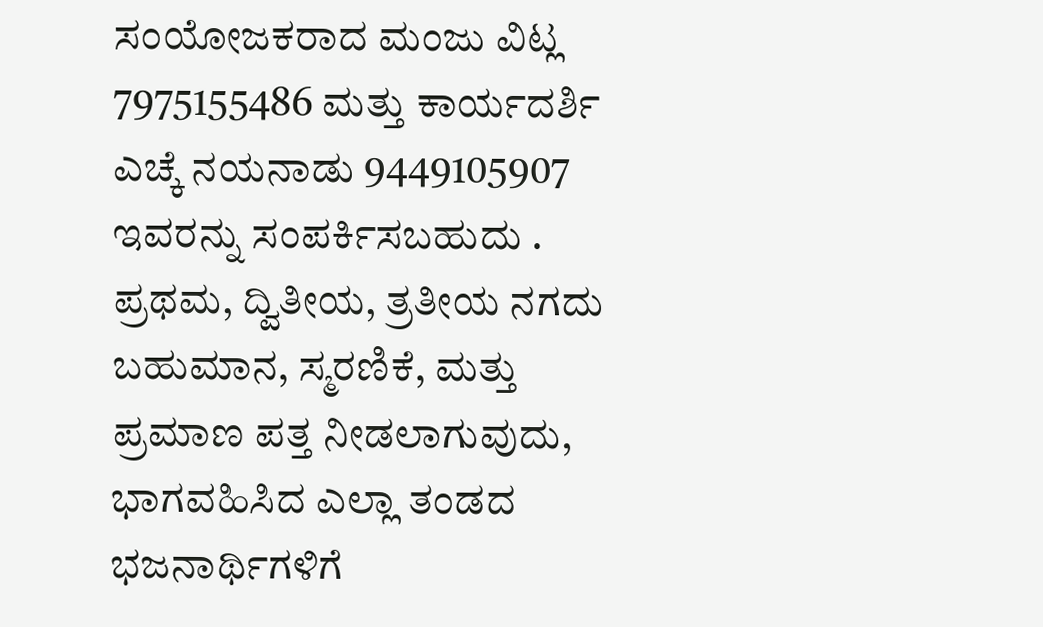ಸಂಯೋಜಕರಾದ ಮಂಜು ವಿಟ್ಲ 7975155486 ಮತ್ತು ಕಾರ್ಯದರ್ಶಿ ಎಚ್ಕೆ ನಯನಾಡು 9449105907 ಇವರನ್ನು ಸಂಪರ್ಕಿಸಬಹುದು . ಪ್ರಥಮ, ದ್ವಿತೀಯ, ತ್ರತೀಯ ನಗದು ಬಹುಮಾನ, ಸ್ಮರಣಿಕೆ, ಮತ್ತು ಪ್ರಮಾಣ ಪತ್ತ ನೀಡಲಾಗುವುದು, ಭಾಗವಹಿಸಿದ ಎಲ್ಲಾ ತಂಡದ ಭಜನಾರ್ಥಿಗಳಿಗೆ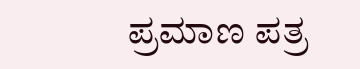ಪ್ರಮಾಣ ಪತ್ರ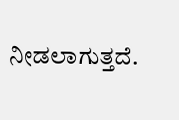ನೀಡಲಾಗುತ್ತದೆ.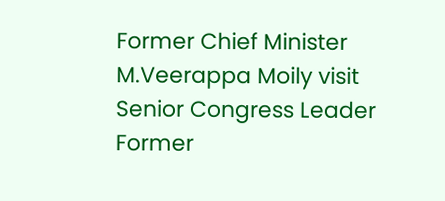Former Chief Minister M.Veerappa Moily visit Senior Congress Leader Former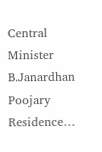Central Minister B.Janardhan Poojary Residence…